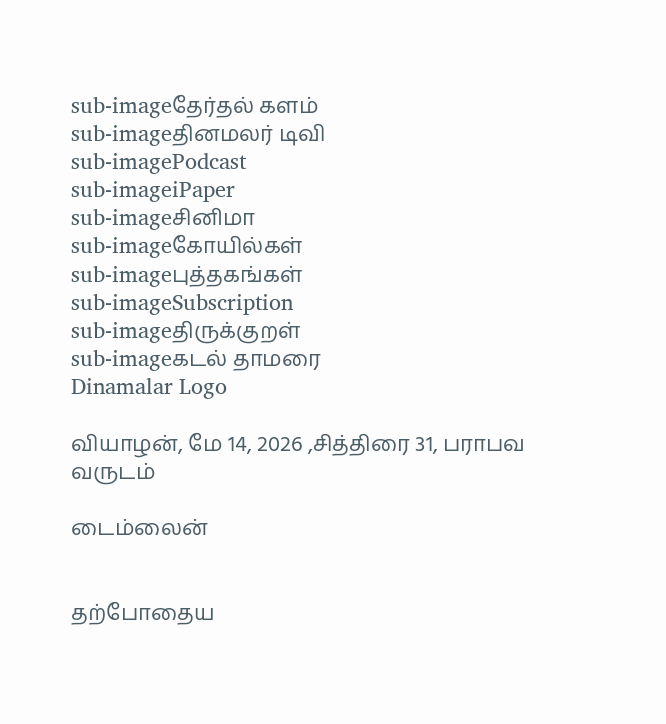sub-imageதேர்தல் களம்
sub-imageதினமலர் டிவி
sub-imagePodcast
sub-imageiPaper
sub-imageசினிமா
sub-imageகோயில்கள்
sub-imageபுத்தகங்கள்
sub-imageSubscription
sub-imageதிருக்குறள்
sub-imageகடல் தாமரை
Dinamalar Logo

வியாழன், மே 14, 2026 ,சித்திரை 31, பராபவ வருடம்

டைம்லைன்


தற்போதைய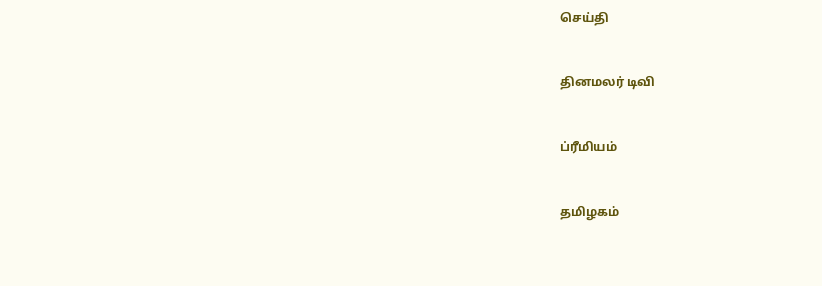செய்தி


தினமலர் டிவி


ப்ரீமியம்


தமிழகம்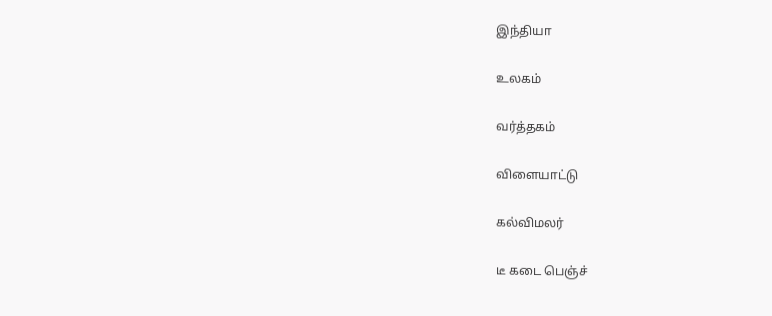இந்தியா


உலகம்


வர்த்தகம்


விளையாட்டு


கல்விமலர்


டீ கடை பெஞ்ச்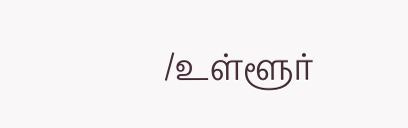/உள்ளூர்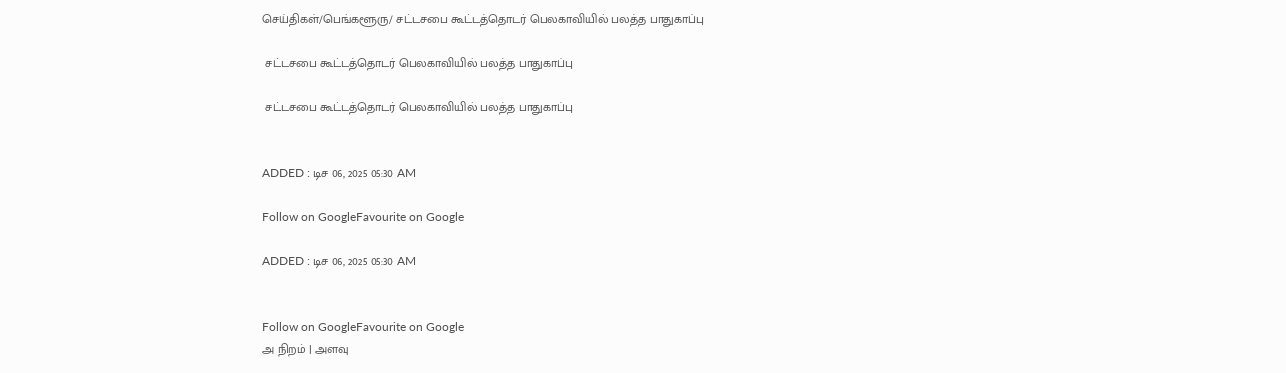செய்திகள்/பெங்களூரு/ சட்டசபை கூட்டத்தொடர் பெலகாவியில் பலத்த பாதுகாப்பு

 சட்டசபை கூட்டத்தொடர் பெலகாவியில் பலத்த பாதுகாப்பு

 சட்டசபை கூட்டத்தொடர் பெலகாவியில் பலத்த பாதுகாப்பு


ADDED : டிச 06, 2025 05:30 AM

Follow on GoogleFavourite on Google

ADDED : டிச 06, 2025 05:30 AM


Follow on GoogleFavourite on Google
அ நிறம் | அளவு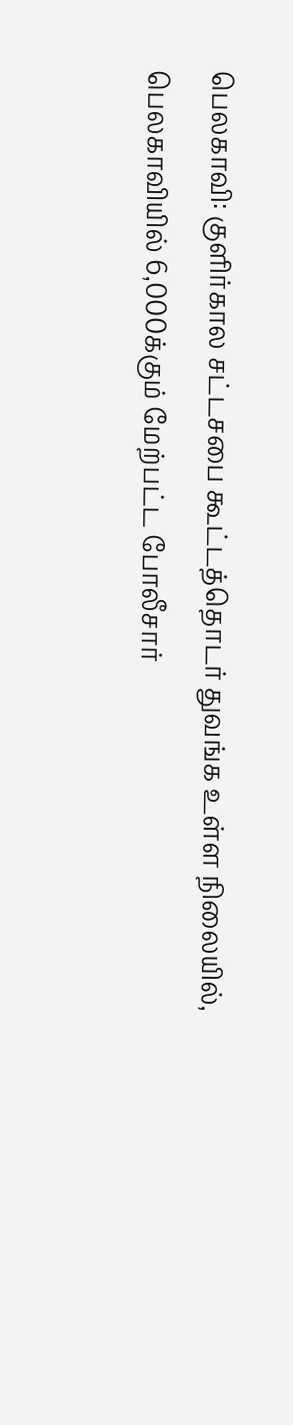பெலகாவி: குளிர்கால சட்டசபை கூட்டத்தொடர் துவங்க உள்ள நிலையில், பெலகாவியில் 6,000க்கும் மேற்பட்ட போலீசார்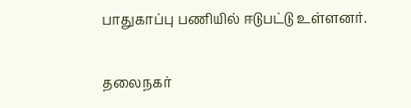பாதுகாப்பு பணியில் ஈடுபட்டு உள்ளனர்.

தலைநகர்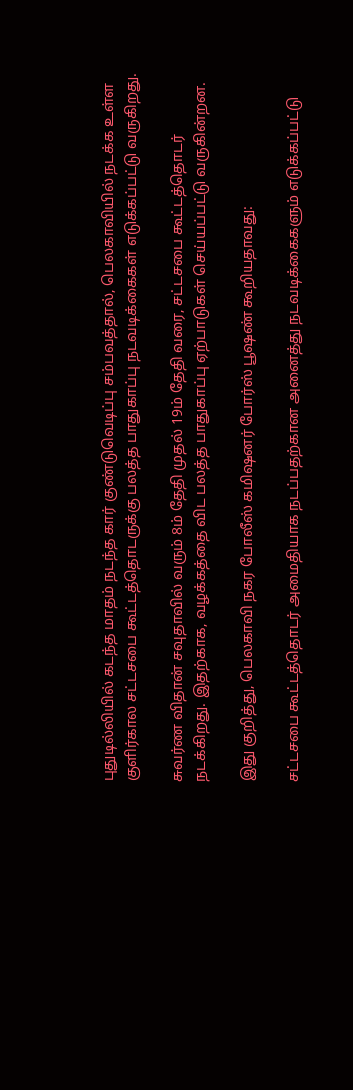புதுடில்லியில் கடந்த மாதம் நடந்த கார் குண்டுவெடிப்பு சம்பவத்தால், பெலகாவியில் நடக்க உள்ள குளிர்கால சட்டசபை கூட்டத்தொடருக்கு பலத்த பாதுகாப்பு நடவடிக்கைகள் எடுக்கப்பட்டு வருகிறது.

சுவர்ண விதான் சவுதாவில் வரும் 8ம் தேதி முதல் 19ம் தேதி வரை, சட்டசபை கூட்டத்தொடர் நடக்கிறது. இதற்காக, வழக்கத்தை விட பலத்த பாதுகாப்பு ஏற்பாடுகள் செய்யப்பட்டு வருகின்றன.

இது குறித்து, பெலகாவி நகர போலீஸ் கமிஷனர் போர்ஸ் பூஷண் கூறியதாவது:

சட்டசபை கூட்டத்தொடர் அமைதியாக நடப்பதற்கான அனைத்து நடவடிக்கைகளும் எடுக்கப்பட்டு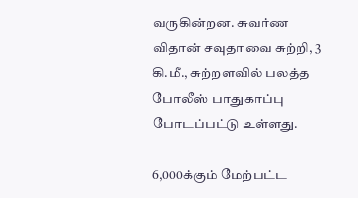வருகின்றன. சுவர்ண விதான் சவுதாவை சுற்றி, 3 கி.மீ., சுற்றளவில் பலத்த போலீஸ் பாதுகாப்பு போடப்பட்டு உள்ளது.

6,000க்கும் மேற்பட்ட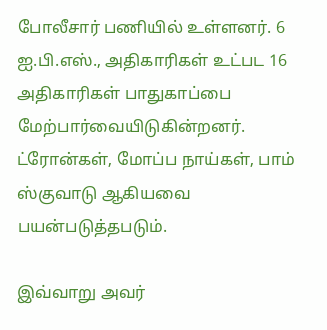போலீசார் பணியில் உள்ளனர். 6 ஐ.பி.எஸ்., அதிகாரிகள் உட்பட 16 அதிகாரிகள் பாதுகாப்பை மேற்பார்வையிடுகின்றனர். ட்ரோன்கள், மோப்ப நாய்கள், பாம் ஸ்குவாடு ஆகியவை பயன்படுத்தபடும்.

இவ்வாறு அவர்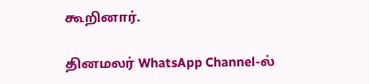கூறினார்.

தினமலர் WhatsApp Channel-ல்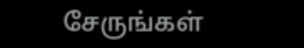சேருங்கள்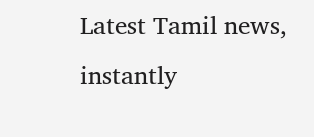Latest Tamil news, instantly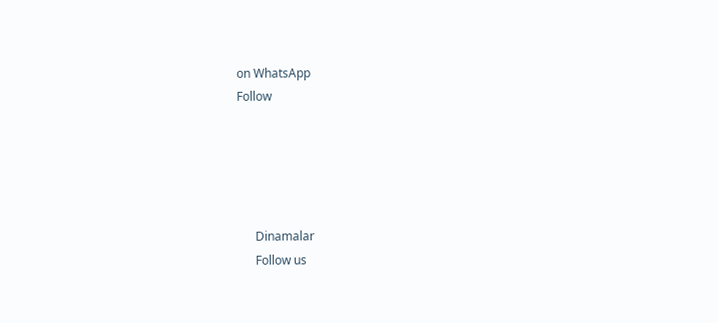on WhatsApp
Follow





      Dinamalar
      Follow us